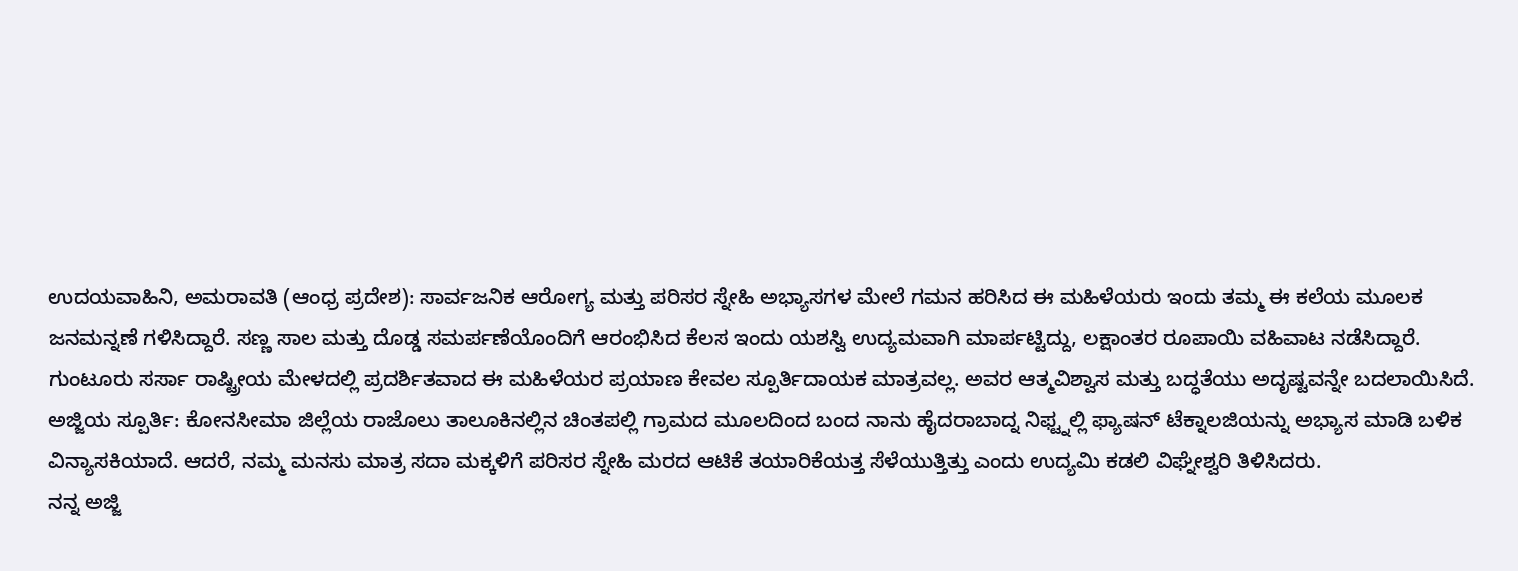ಉದಯವಾಹಿನಿ, ಅಮರಾವತಿ (ಆಂಧ್ರ ಪ್ರದೇಶ): ಸಾರ್ವಜನಿಕ ಆರೋಗ್ಯ ಮತ್ತು ಪರಿಸರ ಸ್ನೇಹಿ ಅಭ್ಯಾಸಗಳ ಮೇಲೆ ಗಮನ ಹರಿಸಿದ ಈ ಮಹಿಳೆಯರು ಇಂದು ತಮ್ಮ ಈ ಕಲೆಯ ಮೂಲಕ ಜನಮನ್ನಣೆ ಗಳಿಸಿದ್ದಾರೆ. ಸಣ್ಣ ಸಾಲ ಮತ್ತು ದೊಡ್ಡ ಸಮರ್ಪಣೆಯೊಂದಿಗೆ ಆರಂಭಿಸಿದ ಕೆಲಸ ಇಂದು ಯಶಸ್ವಿ ಉದ್ಯಮವಾಗಿ ಮಾರ್ಪಟ್ಟಿದ್ದು, ಲಕ್ಷಾಂತರ ರೂಪಾಯಿ ವಹಿವಾಟ ನಡೆಸಿದ್ದಾರೆ. ಗುಂಟೂರು ಸರ್ಸಾ ರಾಷ್ಟ್ರೀಯ ಮೇಳದಲ್ಲಿ ಪ್ರದರ್ಶಿತವಾದ ಈ ಮಹಿಳೆಯರ ಪ್ರಯಾಣ ಕೇವಲ ಸ್ಪೂರ್ತಿದಾಯಕ ಮಾತ್ರವಲ್ಲ. ಅವರ ಆತ್ಮವಿಶ್ವಾಸ ಮತ್ತು ಬದ್ಧತೆಯು ಅದೃಷ್ಟವನ್ನೇ ಬದಲಾಯಿಸಿದೆ.
ಅಜ್ಜಿಯ ಸ್ಪೂರ್ತಿ: ಕೋನಸೀಮಾ ಜಿಲ್ಲೆಯ ರಾಜೊಲು ತಾಲೂಕಿನಲ್ಲಿನ ಚಿಂತಪಲ್ಲಿ ಗ್ರಾಮದ ಮೂಲದಿಂದ ಬಂದ ನಾನು ಹೈದರಾಬಾದ್ನ ನಿಫ್ಟ್ನಲ್ಲಿ ಫ್ಯಾಷನ್ ಟೆಕ್ನಾಲಜಿಯನ್ನು ಅಭ್ಯಾಸ ಮಾಡಿ ಬಳಿಕ ವಿನ್ಯಾಸಕಿಯಾದೆ. ಆದರೆ, ನಮ್ಮ ಮನಸು ಮಾತ್ರ ಸದಾ ಮಕ್ಕಳಿಗೆ ಪರಿಸರ ಸ್ನೇಹಿ ಮರದ ಆಟಿಕೆ ತಯಾರಿಕೆಯತ್ತ ಸೆಳೆಯುತ್ತಿತ್ತು ಎಂದು ಉದ್ಯಮಿ ಕಡಲಿ ವಿಘ್ನೇಶ್ವರಿ ತಿಳಿಸಿದರು.
ನನ್ನ ಅಜ್ಜಿ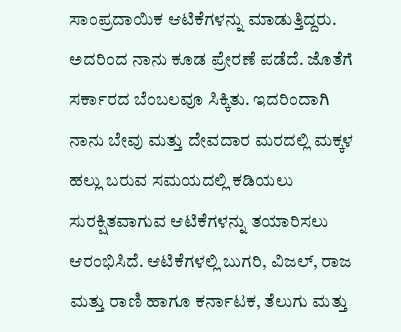ಸಾಂಪ್ರದಾಯಿಕ ಆಟಿಕೆಗಳನ್ನು ಮಾಡುತ್ತಿದ್ದರು. ಅದರಿಂದ ನಾನು ಕೂಡ ಪ್ರೇರಣೆ ಪಡೆದೆ. ಜೊತೆಗೆ ಸರ್ಕಾರದ ಬೆಂಬಲವೂ ಸಿಕ್ಕಿತು. ಇದರಿಂದಾಗಿ ನಾನು ಬೇವು ಮತ್ತು ದೇವದಾರ ಮರದಲ್ಲಿ ಮಕ್ಕಳ ಹಲ್ಲು ಬರುವ ಸಮಯದಲ್ಲಿ ಕಡಿಯಲು ಸುರಕ್ಷಿತವಾಗುವ ಆಟಿಕೆಗಳನ್ನು ತಯಾರಿಸಲು ಆರಂಭಿಸಿದೆ. ಆಟಿಕೆಗಳಲ್ಲಿ ಬುಗರಿ, ವಿಜಲ್, ರಾಜ ಮತ್ತು ರಾಣಿ ಹಾಗೂ ಕರ್ನಾಟಕ, ತೆಲುಗು ಮತ್ತು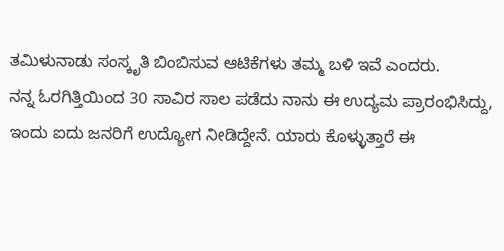ತಮಿಳುನಾಡು ಸಂಸ್ಕೃತಿ ಬಿಂಬಿಸುವ ಆಟಿಕೆಗಳು ತಮ್ಮ ಬಳಿ ಇವೆ ಎಂದರು.
ನನ್ನ ಓರಗಿತ್ತಿಯಿಂದ 30 ಸಾವಿರ ಸಾಲ ಪಡೆದು ನಾನು ಈ ಉದ್ಯಮ ಪ್ರಾರಂಭಿಸಿದ್ದು, ಇಂದು ಐದು ಜನರಿಗೆ ಉದ್ಯೋಗ ನೀಡಿದ್ದೇನೆ. ಯಾರು ಕೊಳ್ಳುತ್ತಾರೆ ಈ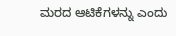ಮರದ ಆಟಿಕೆಗಳನ್ನು ಎಂದು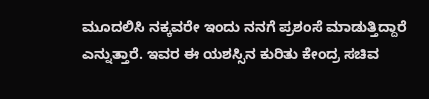ಮೂದಲಿಸಿ ನಕ್ಕವರೇ ಇಂದು ನನಗೆ ಪ್ರಶಂಸೆ ಮಾಡುತ್ತಿದ್ದಾರೆ ಎನ್ನುತ್ತಾರೆ. ಇವರ ಈ ಯಶಸ್ಸಿನ ಕುರಿತು ಕೇಂದ್ರ ಸಚಿವ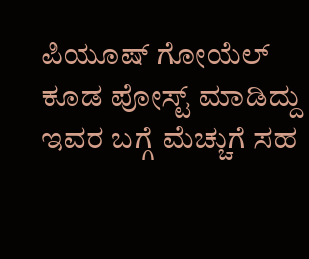ಪಿಯೂಷ್ ಗೋಯೆಲ್ ಕೂಡ ಪೋಸ್ಟ್ ಮಾಡಿದ್ದು ಇವರ ಬಗ್ಗೆ ಮೆಚ್ಚುಗೆ ಸಹ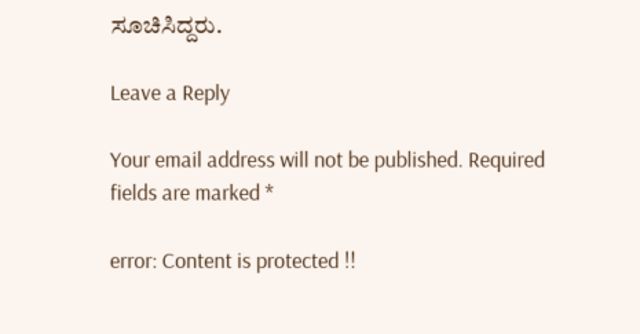ಸೂಚಿಸಿದ್ದರು.

Leave a Reply

Your email address will not be published. Required fields are marked *

error: Content is protected !!